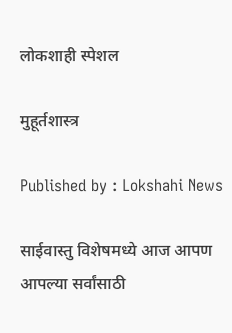लोकशाही स्पेशल

मुहूर्तशास्त्र

Published by : Lokshahi News

साईवास्तु विशेषमध्ये आज आपण आपल्या सर्वांसाठी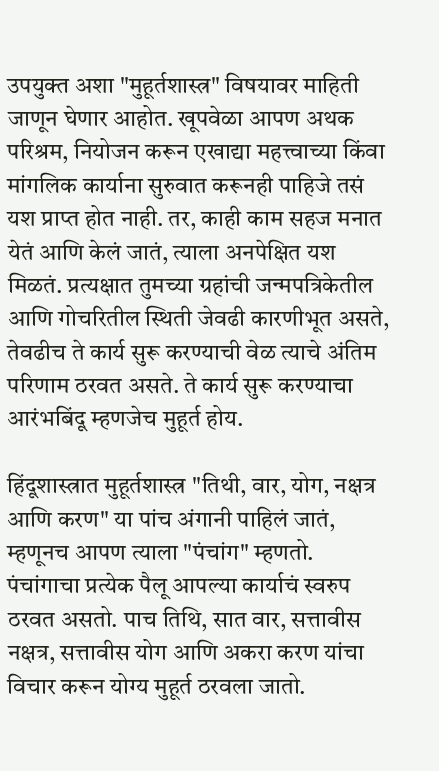उपयुक्त अशा "मुहूर्तशास्त्र" विषयावर माहिती जाणून घेणार आहोत. खूपवेळा आपण अथक परिश्रम, नियोजन करून एखाद्या महत्त्वाच्या किंवा मांगलिक कार्याना सुरुवात करूनही पाहिजे तसं यश प्राप्त होत नाही. तर, काही काम सहज मनात येतं आणि केलं जातं, त्याला अनपेक्षित यश मिळतं. प्रत्यक्षात तुमच्या ग्रहांची जन्मपत्रिकेतील आणि गोचरितील स्थिती जेवढी कारणीभूत असते, तेवढीच ते कार्य सुरू करण्याची वेळ त्याचे अंतिम परिणाम ठरवत असते. ते कार्य सुरू करण्याचा आरंभबिंदू म्हणजेच मुहूर्त होय.

हिंदूशास्त्रात मुहूर्तशास्त्र "तिथी, वार, योग, नक्षत्र आणि करण" या पांच अंगानी पाहिलं जातं, म्हणूनच आपण त्याला "पंचांग" म्हणतो. पंचांगाचा प्रत्येक पैलू आपल्या कार्याचं स्वरुप ठरवत असतो. पाच तिथि, सात वार, सत्तावीस नक्षत्र, सत्तावीस योग आणि अकरा करण यांचा विचार करून योग्य मुहूर्त ठरवला जातो.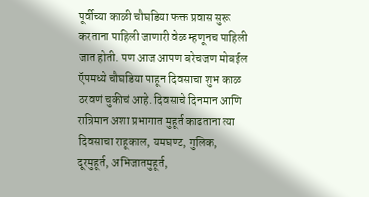पूर्वीच्या काळी चौघडिया फक्त प्रवास सुरू करताना पाहिली जाणारी वेळ म्हणूनच पाहिली जात होती. पण आज आपण बरेचजण मोबईल ऍपमध्ये चौघडिया पाहून दिवसाचा शुभ काळ ठरवणं चुकीचं आहे. दिवसाचे दिनमान आणि रात्रिमान अशा प्रभागात मुहूर्त काढताना त्या दिवसाचा राहूकाल, यमघण्ट, गुलिक, दूरमुहूर्त, अभिजातमुहूर्त,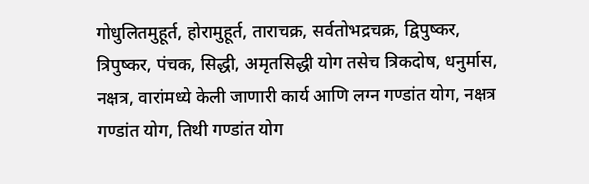गोधुलितमुहूर्त, होरामुहूर्त, ताराचक्र, सर्वतोभद्रचक्र, द्विपुष्कर, त्रिपुष्कर, पंचक, सिद्धी, अमृतसिद्धी योग तसेच त्रिकदोष, धनुर्मास, नक्षत्र, वारांमध्ये केली जाणारी कार्य आणि लग्न गण्डांत योग, नक्षत्र गण्डांत योग, तिथी गण्डांत योग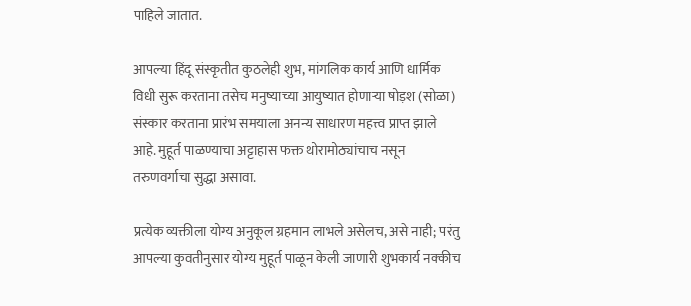पाहिले जातात.

आपल्या हिंदू संस्कृतीत कुठलेही शुभ, मांगलिक कार्य आणि धार्मिक विधी सुरू करताना तसेच मनुष्याच्या आयुष्यात होणाऱ्या षोड़श (सोळा) संस्कार करताना प्रारंभ समयाला अनन्य साधारण महत्त्व प्राप्त झाले आहे. मुहूर्त पाळण्याचा अट्टाहास फक्त थोरामोठ्यांचाच नसून तरुणवर्गाचा सुद्धा असावा.

प्रत्येक व्यक्तीला योग्य अनुकूल ग्रहमान लाभले असेलच, असे नाही; परंतु आपल्या कुवतीनुसार योग्य मुहूर्त पाळून केली जाणारी शुभकार्य नक्कीच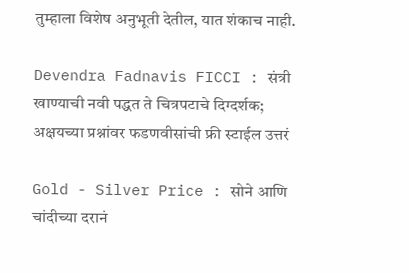तुम्हाला विशेष अनुभूती देतील, यात शंकाच नाही.

Devendra Fadnavis FICCI : संत्री खाण्याची नवी पद्धत ते चित्रपटाचे दिग्दर्शक; अक्षयच्या प्रश्नांवर फडणवीसांची फ्री स्टाईल उत्तरं

Gold - Silver Price : सोने आणि चांदीच्या दरानं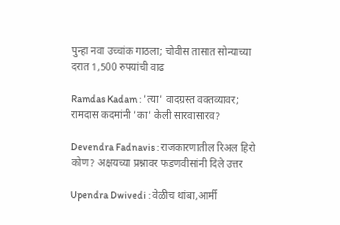पुन्हा नवा उच्चांक गाठला; चोवीस तासात सोन्याच्या दरात 1,500 रुपयांची वाढ

Ramdas Kadam : 'त्या' वादग्रस्त वक्तव्यावर; रामदास कदमांनी 'का' केली सारवासारव?

Devendra Fadnavis : राजकारणातील रिअल हिरो कोण? अक्षयच्या प्रश्नावर फडणवीसांनी दिले उत्तर

Upendra Dwivedi : वेळीच थांबा,आर्मी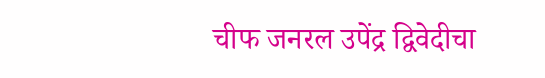चीफ जनरल उपेंद्र द्विवेदीचा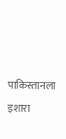पाकिस्तानला इशारा